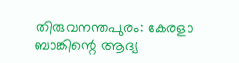തിരുവനന്തപുരം: കേരളാ ബാങ്കിന്റെ ആദ്യ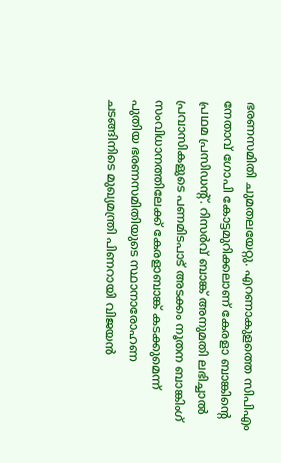ഭരണസമിതി ചുമതലയേറ്റു. എറണാകുളത്തെ സിപിഎം നേതാവ് ഗോപി കോട്ടമുറിക്കലാണ് കേരളാ ബാങ്കിൻ്റെ പ്രഥമ പ്രസിഡന്റ്. റിസർവ് ബാങ്ക് അനുമതി ലഭിച്ചാൽ പ്രവാസികളുടെ പണമിടപാട് അടക്കം നൂതന ബാങ്കിംഗ് സംവിധാനത്തിലേക്ക് കേരളാബാങ്ക് കടക്കുമെന്ന് പുതിയ ഭരണസമിതിയുടെ സ്ഥാനാരോഹണ ചടങ്ങിനിടെ മുഖ്യമന്ത്രി പിണറായി വിജയൻ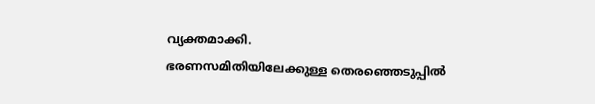വ്യക്തമാക്കി.
ഭരണസമിതിയിലേക്കുള്ള തെരഞ്ഞെടുപ്പിൽ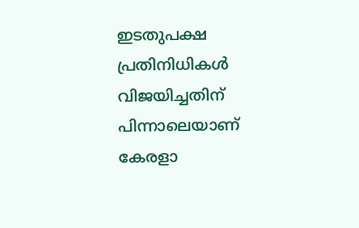ഇടതുപക്ഷ പ്രതിനിധികൾ വിജയിച്ചതിന് പിന്നാലെയാണ് കേരളാ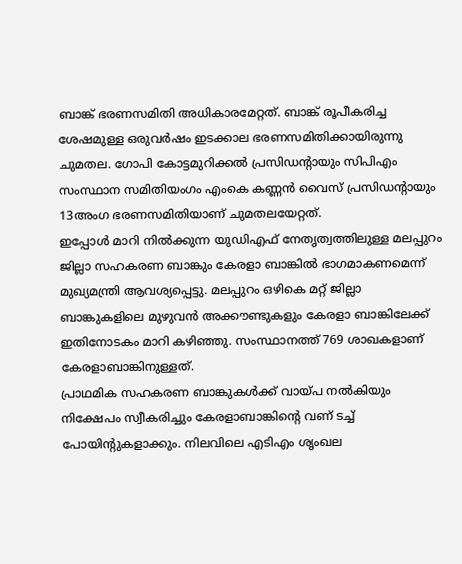ബാങ്ക് ഭരണസമിതി അധികാരമേറ്റത്. ബാങ്ക് രൂപീകരിച്ച ശേഷമുള്ള ഒരുവർഷം ഇടക്കാല ഭരണസമിതിക്കായിരുന്നു ചുമതല. ഗോപി കോട്ടമുറിക്കൽ പ്രസിഡന്റായും സിപിഎം സംസ്ഥാന സമിതിയംഗം എംകെ കണ്ണൻ വൈസ് പ്രസിഡന്റായും 13അംഗ ഭരണസമിതിയാണ് ചുമതലയേറ്റത്.
ഇപ്പോൾ മാറി നിൽക്കുന്ന യുഡിഎഫ് നേതൃത്വത്തിലുള്ള മലപ്പുറം ജില്ലാ സഹകരണ ബാങ്കും കേരളാ ബാങ്കിൽ ഭാഗമാകണമെന്ന് മുഖ്യമന്ത്രി ആവശ്യപ്പെട്ടു. മലപ്പുറം ഒഴികെ മറ്റ് ജില്ലാ ബാങ്കുകളിലെ മുഴുവൻ അക്കൗണ്ടുകളും കേരളാ ബാങ്കിലേക്ക് ഇതിനോടകം മാറി കഴിഞ്ഞു. സംസ്ഥാനത്ത് 769 ശാഖകളാണ് കേരളാബാങ്കിനുള്ളത്.
പ്രാഥമിക സഹകരണ ബാങ്കുകൾക്ക് വായ്പ നൽകിയും നിക്ഷേപം സ്വീകരിച്ചും കേരളാബാങ്കിന്റെ വണ് ടച്ച് പോയിന്റുകളാക്കും. നിലവിലെ എടിഎം ശൃംഖല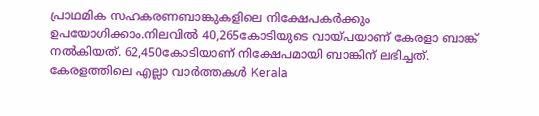പ്രാഥമിക സഹകരണബാങ്കുകളിലെ നിക്ഷേപകർക്കും ഉപയോഗിക്കാം.നിലവിൽ 40,265കോടിയുടെ വായ്പയാണ് കേരളാ ബാങ്ക് നൽകിയത്. 62,450കോടിയാണ് നിക്ഷേപമായി ബാങ്കിന് ലഭിച്ചത്.
കേരളത്തിലെ എല്ലാ വാർത്തകൾ Kerala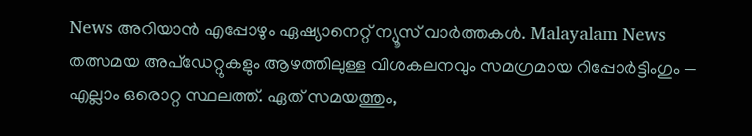News അറിയാൻ എപ്പോഴും ഏഷ്യാനെറ്റ് ന്യൂസ് വാർത്തകൾ. Malayalam News തത്സമയ അപ്ഡേറ്റുകളും ആഴത്തിലുള്ള വിശകലനവും സമഗ്രമായ റിപ്പോർട്ടിംഗും — എല്ലാം ഒരൊറ്റ സ്ഥലത്ത്. ഏത് സമയത്തും,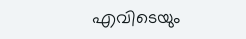എവിടെയും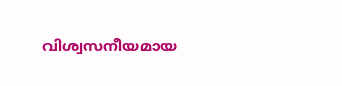വിശ്വസനീയമായ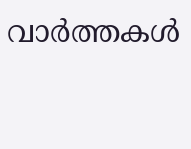വാർത്തകൾ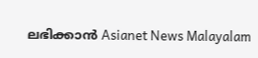ലഭിക്കാൻ Asianet News Malayalam